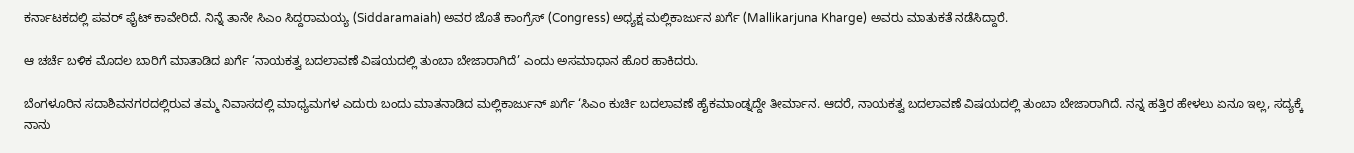ಕರ್ನಾಟಕದಲ್ಲಿ ಪವರ್ ಫೈಟ್ ಕಾವೇರಿದೆ. ನಿನ್ನೆ ತಾನೇ ಸಿಎಂ ಸಿದ್ದರಾಮಯ್ಯ (Siddaramaiah) ಅವರ ಜೊತೆ ಕಾಂಗ್ರೆಸ್ (Congress) ಅಧ್ಯಕ್ಷ ಮಲ್ಲಿಕಾರ್ಜುನ ಖರ್ಗೆ (Mallikarjuna Kharge) ಅವರು ಮಾತುಕತೆ ನಡೆಸಿದ್ದಾರೆ.

ಆ ಚರ್ಚೆ ಬಳಿಕ ಮೊದಲ ಬಾರಿಗೆ ಮಾತಾಡಿದ ಖರ್ಗೆ ‘ನಾಯಕತ್ವ ಬದಲಾವಣೆ ವಿಷಯದಲ್ಲಿ ತುಂಬಾ ಬೇಜಾರಾಗಿದೆ’ ಎಂದು ಅಸಮಾಧಾನ ಹೊರ ಹಾಕಿದರು.

ಬೆಂಗಳೂರಿನ ಸದಾಶಿವನಗರದಲ್ಲಿರುವ ತಮ್ಮ ನಿವಾಸದಲ್ಲಿ ಮಾಧ್ಯಮಗಳ ಎದುರು ಬಂದು ಮಾತನಾಡಿದ ಮಲ್ಲಿಕಾರ್ಜುನ್ ಖರ್ಗೆ ‘ಸಿಎಂ ಕುರ್ಚಿ ಬದಲಾವಣೆ ಹೈಕಮಾಂಡ್ನದ್ದೇ ತೀರ್ಮಾನ. ಆದರೆ, ನಾಯಕತ್ವ ಬದಲಾವಣೆ ವಿಷಯದಲ್ಲಿ ತುಂಬಾ ಬೇಜಾರಾಗಿದೆ. ನನ್ನ ಹತ್ತಿರ ಹೇಳಲು ಏನೂ ಇಲ್ಲ, ಸದ್ಯಕ್ಕೆ ನಾನು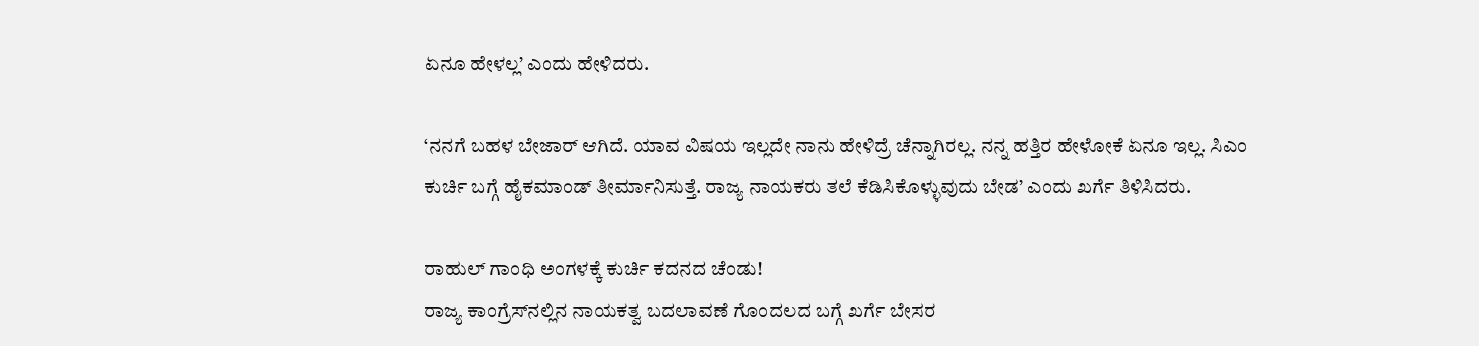ಏನೂ ಹೇಳಲ್ಲ’ ಎಂದು ಹೇಳಿದರು.

‘ನನಗೆ ಬಹಳ ಬೇಜಾರ್ ಆಗಿದೆ. ಯಾವ ವಿಷಯ ಇಲ್ಲದೇ ನಾನು ಹೇಳಿದ್ರೆ ಚೆನ್ನಾಗಿರಲ್ಲ. ನನ್ನ ಹತ್ತಿರ ಹೇಳೋಕೆ ಏನೂ ಇಲ್ಲ. ಸಿಎಂ ಕುರ್ಚಿ ಬಗ್ಗೆ ಹೈಕಮಾಂಡ್ ತೀರ್ಮಾನಿಸುತ್ತೆ. ರಾಜ್ಯ ನಾಯಕರು ತಲೆ ಕೆಡಿಸಿಕೊಳ್ಳುವುದು ಬೇಡ’ ಎಂದು ಖರ್ಗೆ ತಿಳಿಸಿದರು.

ರಾಹುಲ್ ಗಾಂಧಿ ಅಂಗಳಕ್ಕೆ ಕುರ್ಚಿ ಕದನದ ಚೆಂಡು!
ರಾಜ್ಯ ಕಾಂಗ್ರೆಸ್‌ನಲ್ಲಿನ ನಾಯಕತ್ವ ಬದಲಾವಣೆ ಗೊಂದಲದ ಬಗ್ಗೆ ಖರ್ಗೆ ಬೇಸರ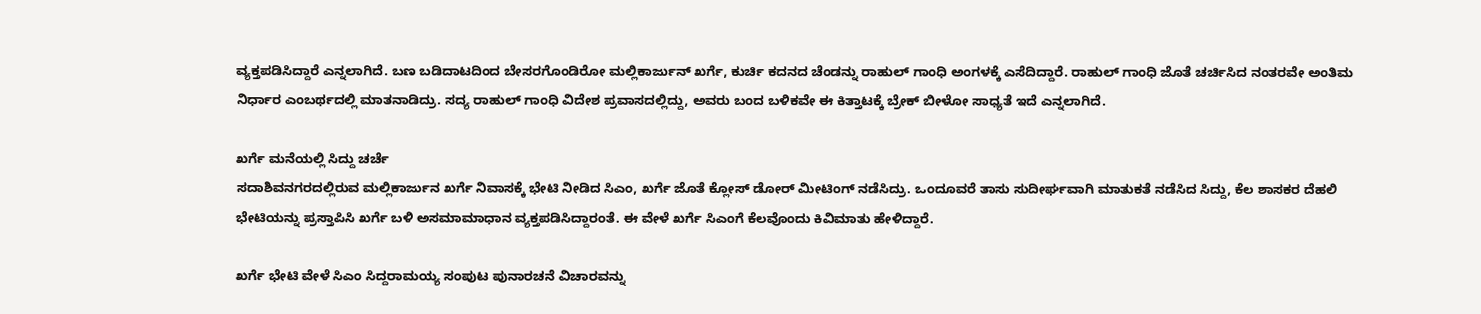ವ್ಯಕ್ತಪಡಿಸಿದ್ದಾರೆ ಎನ್ನಲಾಗಿದೆ. ಬಣ ಬಡಿದಾಟದಿಂದ ಬೇಸರಗೊಂಡಿರೋ ಮಲ್ಲಿಕಾರ್ಜುನ್ ಖರ್ಗೆ, ಕುರ್ಚಿ ಕದನದ ಚೆಂಡನ್ನು ರಾಹುಲ್ ಗಾಂಧಿ ಅಂಗಳಕ್ಕೆ ಎಸೆದಿದ್ದಾರೆ. ರಾಹುಲ್ ಗಾಂಧಿ ಜೊತೆ ಚರ್ಚಿಸಿದ ನಂತರವೇ ಅಂತಿಮ ನಿರ್ಧಾರ ಎಂಬರ್ಥದಲ್ಲಿ ಮಾತನಾಡಿದ್ರು. ಸದ್ಯ ರಾಹುಲ್ ಗಾಂಧಿ ವಿದೇಶ ಪ್ರವಾಸದಲ್ಲಿದ್ದು, ಅವರು ಬಂದ ಬಳಿಕವೇ ಈ ಕಿತ್ತಾಟಕ್ಕೆ ಬ್ರೇಕ್ ಬೀಳೋ ಸಾಧ್ಯತೆ ಇದೆ ಎನ್ನಲಾಗಿದೆ.

ಖರ್ಗೆ ಮನೆಯಲ್ಲಿ ಸಿದ್ದು ಚರ್ಚೆ
ಸದಾಶಿವನಗರದಲ್ಲಿರುವ ಮಲ್ಲಿಕಾರ್ಜುನ ಖರ್ಗೆ ನಿವಾಸಕ್ಕೆ ಭೇಟಿ ನೀಡಿದ ಸಿಎಂ, ಖರ್ಗೆ ಜೊತೆ ಕ್ಲೋಸ್ ಡೋರ್ ಮೀಟಿಂಗ್ ನಡೆಸಿದ್ರು. ಒಂದೂವರೆ ತಾಸು ಸುದೀರ್ಘವಾಗಿ ಮಾತುಕತೆ ನಡೆಸಿದ ಸಿದ್ದು, ಕೆಲ ಶಾಸಕರ ದೆಹಲಿ ಭೇಟಿಯನ್ನು ಪ್ರಸ್ತಾಪಿಸಿ ಖರ್ಗೆ ಬಳಿ ಅಸಮಾಮಾಧಾನ ವ್ಯಕ್ತಪಡಿಸಿದ್ದಾರಂತೆ. ಈ ವೇಳೆ ಖರ್ಗೆ ಸಿಎಂಗೆ ಕೆಲವೊಂದು ಕಿವಿಮಾತು ಹೇಳಿದ್ದಾರೆ.

ಖರ್ಗೆ ಭೇಟಿ ವೇಳೆ ಸಿಎಂ ಸಿದ್ದರಾಮಯ್ಯ ಸಂಪುಟ ಪುನಾರಚನೆ ವಿಚಾರವನ್ನು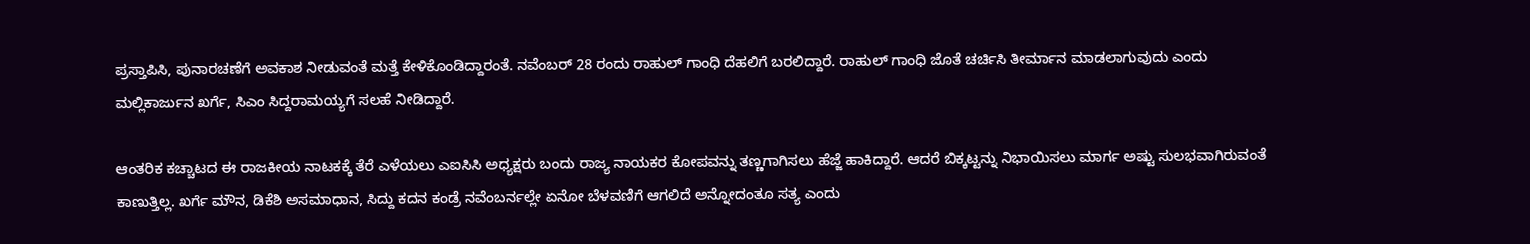ಪ್ರಸ್ತಾಪಿಸಿ, ಪುನಾರಚಣೆಗೆ ಅವಕಾಶ ನೀಡುವಂತೆ ಮತ್ತೆ ಕೇಳಿಕೊಂಡಿದ್ದಾರಂತೆ. ನವೆಂಬರ್ 28 ರಂದು ರಾಹುಲ್ ಗಾಂಧಿ ದೆಹಲಿಗೆ ಬರಲಿದ್ದಾರೆ. ರಾಹುಲ್ ಗಾಂಧಿ ಜೊತೆ ಚರ್ಚಿಸಿ ತೀರ್ಮಾನ ಮಾಡಲಾಗುವುದು ಎಂದು ಮಲ್ಲಿಕಾರ್ಜುನ ಖರ್ಗೆ, ಸಿಎಂ ಸಿದ್ದರಾಮಯ್ಯಗೆ ಸಲಹೆ ನೀಡಿದ್ದಾರೆ.

ಆಂತರಿಕ ಕಚ್ಚಾಟದ ಈ ರಾಜಕೀಯ ನಾಟಕಕ್ಕೆ ತೆರೆ ಎಳೆಯಲು ಎಐಸಿಸಿ ಅಧ್ಯಕ್ಷರು ಬಂದು ರಾಜ್ಯ ನಾಯಕರ ಕೋಪವನ್ನು ತಣ್ಣಗಾಗಿಸಲು ಹೆಜ್ಜೆ ಹಾಕಿದ್ದಾರೆ. ಆದರೆ ಬಿಕ್ಕಟ್ಟನ್ನು ನಿಭಾಯಿಸಲು ಮಾರ್ಗ ಅಷ್ಟು ಸುಲಭವಾಗಿರುವಂತೆ ಕಾಣುತ್ತಿಲ್ಲ. ಖರ್ಗೆ ಮೌನ, ಡಿಕೆಶಿ ಅಸಮಾಧಾನ, ಸಿದ್ದು ಕದನ ಕಂಡ್ರೆ ನವೆಂಬರ್ನಲ್ಲೇ ಏನೋ ಬೆಳವಣಿಗೆ ಆಗಲಿದೆ ಅನ್ನೋದಂತೂ ಸತ್ಯ ಎಂದು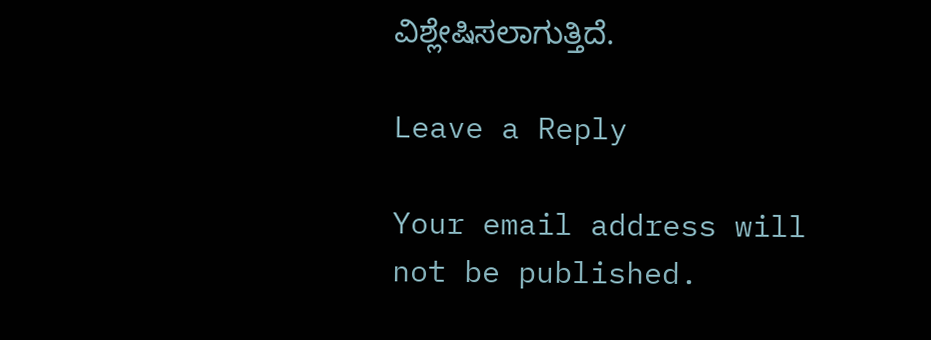ವಿಶ್ಲೇಷಿಸಲಾಗುತ್ತಿದೆ.

Leave a Reply

Your email address will not be published.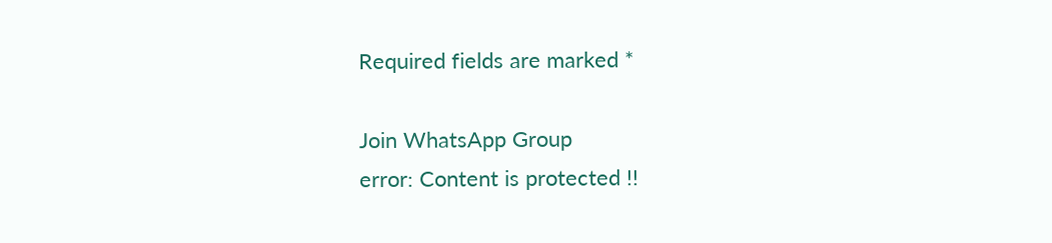Required fields are marked *

Join WhatsApp Group
error: Content is protected !!